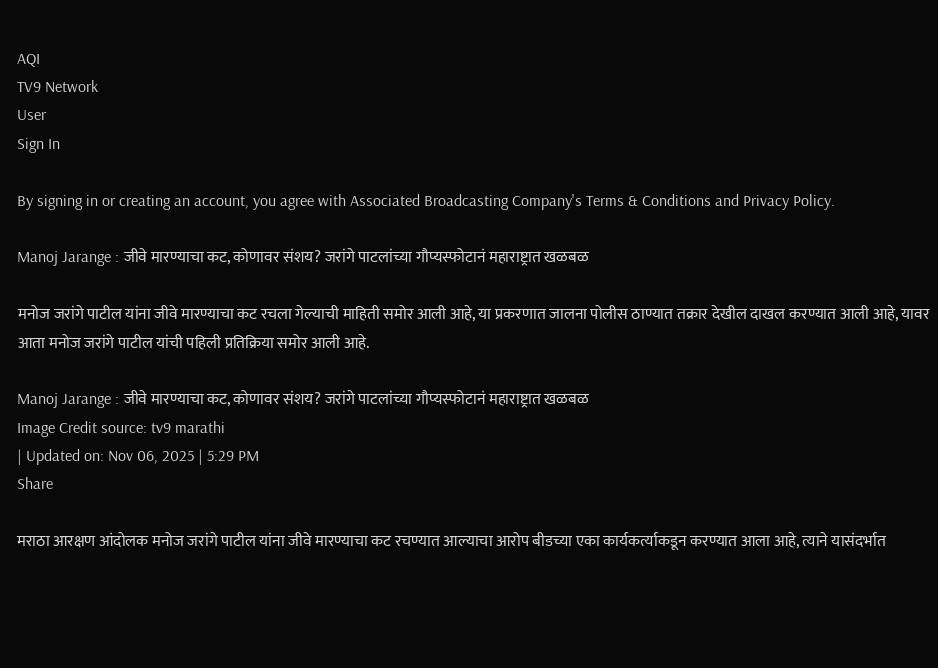AQI
TV9 Network
User
Sign In

By signing in or creating an account, you agree with Associated Broadcasting Company's Terms & Conditions and Privacy Policy.

Manoj Jarange : जीवे मारण्याचा कट, कोणावर संशय? जरांगे पाटलांच्या गौप्यस्फोटानं महाराष्ट्रात खळबळ

मनोज जरांगे पाटील यांना जीवे मारण्याचा कट रचला गेल्याची माहिती समोर आली आहे, या प्रकरणात जालना पोलीस ठाण्यात तक्रार देखील दाखल करण्यात आली आहे, यावर आता मनोज जरांगे पाटील यांची पहिली प्रतिक्रिया समोर आली आहे.

Manoj Jarange : जीवे मारण्याचा कट, कोणावर संशय? जरांगे पाटलांच्या गौप्यस्फोटानं महाराष्ट्रात खळबळ
Image Credit source: tv9 marathi
| Updated on: Nov 06, 2025 | 5:29 PM
Share

मराठा आरक्षण आंदोलक मनोज जरांगे पाटील यांना जीवे मारण्याचा कट रचण्यात आल्याचा आरोप बीडच्या एका कार्यकर्त्याकडून करण्यात आला आहे, त्याने यासंदर्भात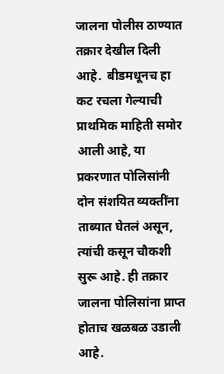जालना पोलीस ठाण्यात तक्रार देखील दिली आहे.  बीडमधूनच हा कट रचला गेल्याची प्राथमिक माहिती समोर आली आहे, या प्रकरणात पोलिसांनी दोन संशयित व्यक्तींना ताब्यात घेतलं असून, त्यांची कसून चौकशी सुरू आहे. ही तक्रार जालना पोलिसांना प्राप्त होताच खळबळ उडाली आहे.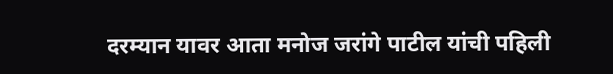दरम्यान यावर आता मनोज जरांगे पाटील यांची पहिली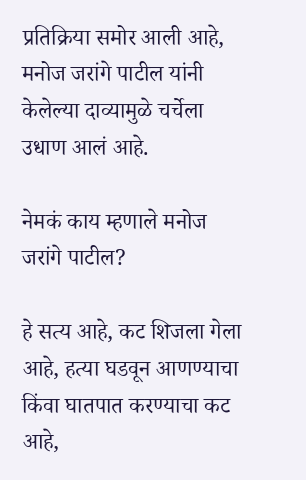प्रतिक्रिया समोर आली आहे, मनोज जरांगे पाटील यांनी केलेल्या दाव्यामुळे चर्चेला उधाण आलं आहे.

नेमकं काय म्हणाले मनोज जरांगे पाटील?

हे सत्य आहे, कट शिजला गेला आहे, हत्या घडवून आणण्याचा किंवा घातपात करण्याचा कट आहे,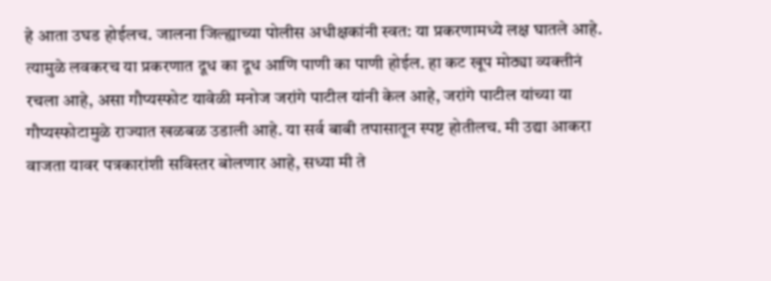हे आता उघड होईलच. जालना जिल्ह्याच्या पोलीस अधीक्षकांनी स्वत: या प्रकरणामध्ये लक्ष घातले आहे. त्यामुळे लवकरच या प्रकरणात दूध का दूध आणि पाणी का पाणी होईल. हा कट खूप मोठ्या व्यक्तीनं रचला आहे, असा गौप्यस्फोट यावेळी मनोज जरांगे पाटील यांनी केल आहे, जरांगे पाटील यांच्या या गौप्यस्फोटामुळे राज्यात खळबळ उडाली आहे. या सर्व बाबी तपासातून स्पष्ट होतीलच. मी उद्या आकरा वाजता यावर पत्रकारांशी सविस्तर बोलणार आहे, सध्या मी ते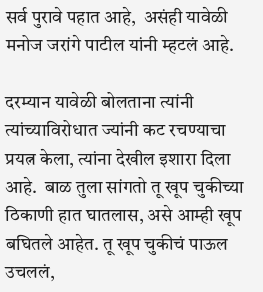सर्व पुरावे पहात आहे,  असंही यावेळी मनोज जरांगे पाटील यांनी म्हटलं आहे.

दरम्यान यावेळी बोलताना त्यांनी त्यांच्याविरोधात ज्यांनी कट रचण्याचा प्रयत्न केला, त्यांना देखील इशारा दिला आहे.  बाळ तुला सांगतो तू खूप चुकीच्या ठिकाणी हात घातलास, असे आम्ही खूप बघितले आहेत. तू खूप चुकीचं पाऊल उचललं,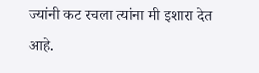ज्यांनी कट रचला त्यांना मी इशारा देत आहे.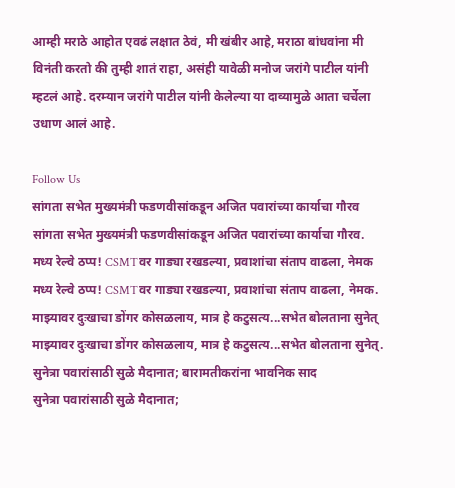आम्ही मराठे आहोत एवढं लक्षात ठेवं, मी खंबीर आहे, मराठा बांधवांना मी विनंती करतो की तुम्ही शातं राहा, असंही यावेळी मनोज जरांगे पाटील यांनी म्हटलं आहे. दरम्यान जरांगे पाटील यांनी केलेल्या या दाव्यामुळे आता चर्चेला उधाण आलं आहे.

Follow Us
सांगता सभेत मुख्यमंत्री फडणवीसांकडून अजित पवारांच्या कार्याचा गौरव
सांगता सभेत मुख्यमंत्री फडणवीसांकडून अजित पवारांच्या कार्याचा गौरव.
मध्य रेल्वे ठप्प! CSMTवर गाड्या रखडल्या, प्रवाशांचा संताप वाढला, नेमक
मध्य रेल्वे ठप्प! CSMTवर गाड्या रखडल्या, प्रवाशांचा संताप वाढला, नेमक.
माझ्यावर दुःखाचा डोंगर कोसळलाय, मात्र हे कटुसत्य...सभेत बोलताना सुनेत्
माझ्यावर दुःखाचा डोंगर कोसळलाय, मात्र हे कटुसत्य...सभेत बोलताना सुनेत्.
सुनेत्रा पवारांसाठी सुळे मैदानात; बारामतीकरांना भावनिक साद
सुनेत्रा पवारांसाठी सुळे मैदानात;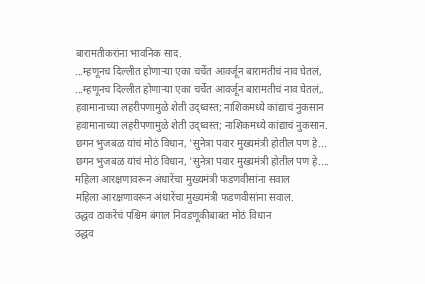बारामतीकरांना भावनिक साद.
...म्हणूनच दिल्लीत होणाऱ्या एका चर्चेत आवर्जून बारामतीचं नाव घेतलं,
...म्हणूनच दिल्लीत होणाऱ्या एका चर्चेत आवर्जून बारामतीचं नाव घेतलं,.
हवामानाच्या लहरीपणामुळे शेती उद्ध्वस्त; नाशिकमध्ये कांद्याचं नुकसान
हवामानाच्या लहरीपणामुळे शेती उद्ध्वस्त; नाशिकमध्ये कांद्याचं नुकसान.
छगन भुजबळ यांचं मोठं विधान, 'सुनेत्रा पवार मुख्यमंत्री होतील पण हे...
छगन भुजबळ यांचं मोठं विधान, 'सुनेत्रा पवार मुख्यमंत्री होतील पण हे....
महिला आरक्षणावरून अंधारेंचा मुख्यमंत्री फडणवीसांना सवाल
महिला आरक्षणावरून अंधारेंचा मुख्यमंत्री फडणवीसांना सवाल.
उद्धव ठाकरेंचं पश्चिम बंगाल निवडणूकीबाबत मोठं विधान
उद्धव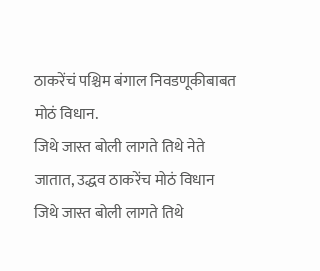ठाकरेंचं पश्चिम बंगाल निवडणूकीबाबत मोठं विधान.
जिथे जास्त बोली लागते तिथे नेते जातात, उद्धव ठाकरेंच मोठं विधान
जिथे जास्त बोली लागते तिथे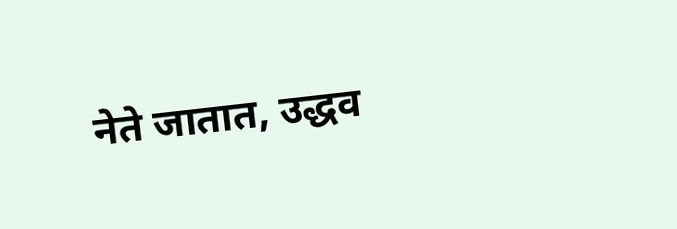नेते जातात, उद्धव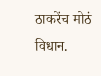ठाकरेंच मोठं विधान.